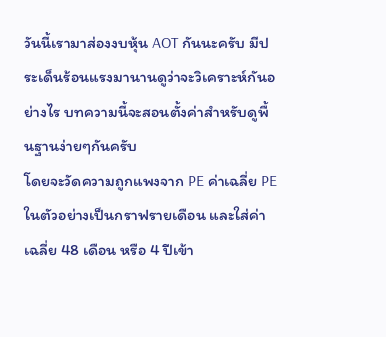วันนี้เรามาส่องงบหุ้น AOT กันนะครับ มีประเด็นร้อนแรงมานานดูว่าจะวิเคราะห์กันอย่างไร บทความนี้จะสอนตั้งค่าสำหรับดูพื้นฐานง่ายๆกันครับ
โดยจะวัดความถูกแพงจาก PE ค่าเฉลี่ย PE ในตัวอย่างเป็นกราฟรายเดือน และใส่ค่าเฉลี่ย 48 เดือน หรือ 4 ปีเข้า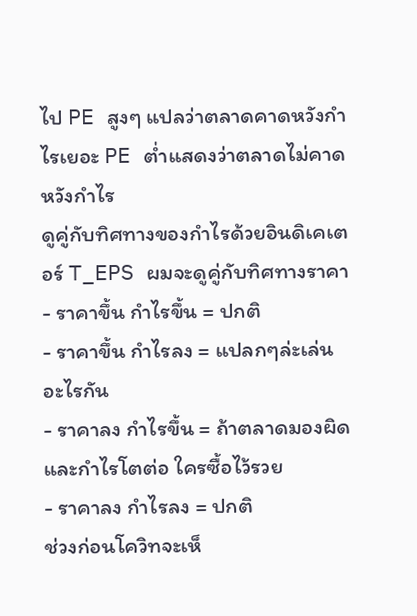ไป PE สูงๆ แปลว่าตลาดคาดหวังกำไรเยอะ PE ต่ำแสดงว่าตลาดไม่คาดหวังกำไร
ดูคู่กับทิศทางของกำไรด้วยอินดิเคเตอร์ T_EPS ผมจะดูคู่กับทิศทางราคา
- ราคาขึ้น กำไรขึ้น = ปกติ
- ราคาขึ้น กำไรลง = แปลกๆล่ะเล่นอะไรกัน
- ราคาลง กำไรขึ้น = ถ้าตลาดมองผิด และกำไรโตต่อ ใครซื้อไว้รวย
- ราคาลง กำไรลง = ปกติ
ช่วงก่อนโควิทจะเห็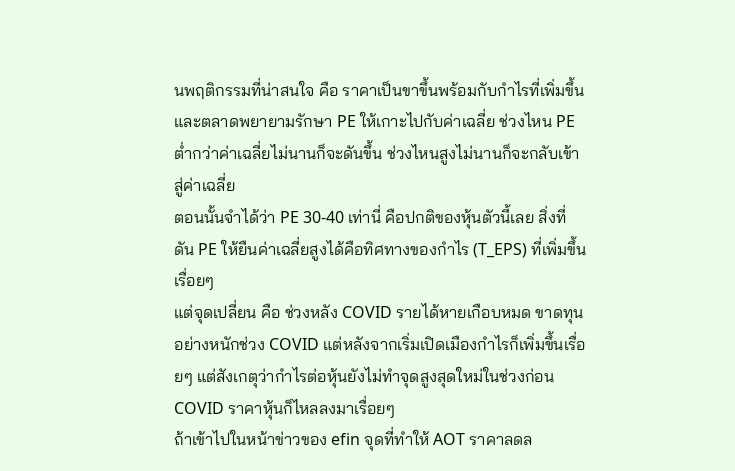นพฤติกรรมที่น่าสนใจ คือ ราคาเป็นขาขึ้นพร้อมกับกำไรที่เพิ่มขึ้น และตลาดพยายามรักษา PE ให้เกาะไปกับค่าเฉลี่ย ช่วงไหน PE ต่ำกว่าค่าเฉลี่ยไม่นานก็จะดันขึ้น ช่วงไหนสูงไม่นานก็จะกลับเข้าสู่ค่าเฉลี่ย
ตอนนั้นจำได้ว่า PE 30-40 เท่านี่ คือปกติของหุ้นตัวนี้เลย สิ่งที่ดัน PE ให้ยืนค่าเฉลี่ยสูงได้คือทิศทางของกำไร (T_EPS) ที่เพิ่มขึ้นเรื่อยๆ
แต่จุดเปลี่ยน คือ ช่วงหลัง COVID รายได้หายเกือบหมด ขาดทุนอย่างหนักช่วง COVID แต่หลังจากเริ่มเปิดเมืองกำไรก็เพิ่มขึ้นเรื่อยๆ แต่สังเกตุว่ากำไรต่อหุ้นยังไม่ทำจุดสูงสุดใหม่ในช่วงก่อน COVID ราคาหุ้นก็ไหลลงมาเรื่อยๆ
ถ้าเข้าไปในหน้าข่าวของ efin จุดที่ทำให้ AOT ราคาลดล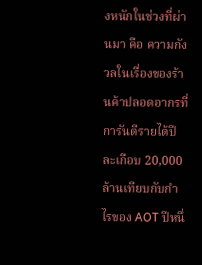งหนักในช่วงที่ผ่านมา คือ ความกังวลในเรื่องของร้านค้าปลอดอากรที่การันตีรายได้ปีละเกือบ 20,000 ล้านเทียบกับกำไรของ AOT ปีหนึ่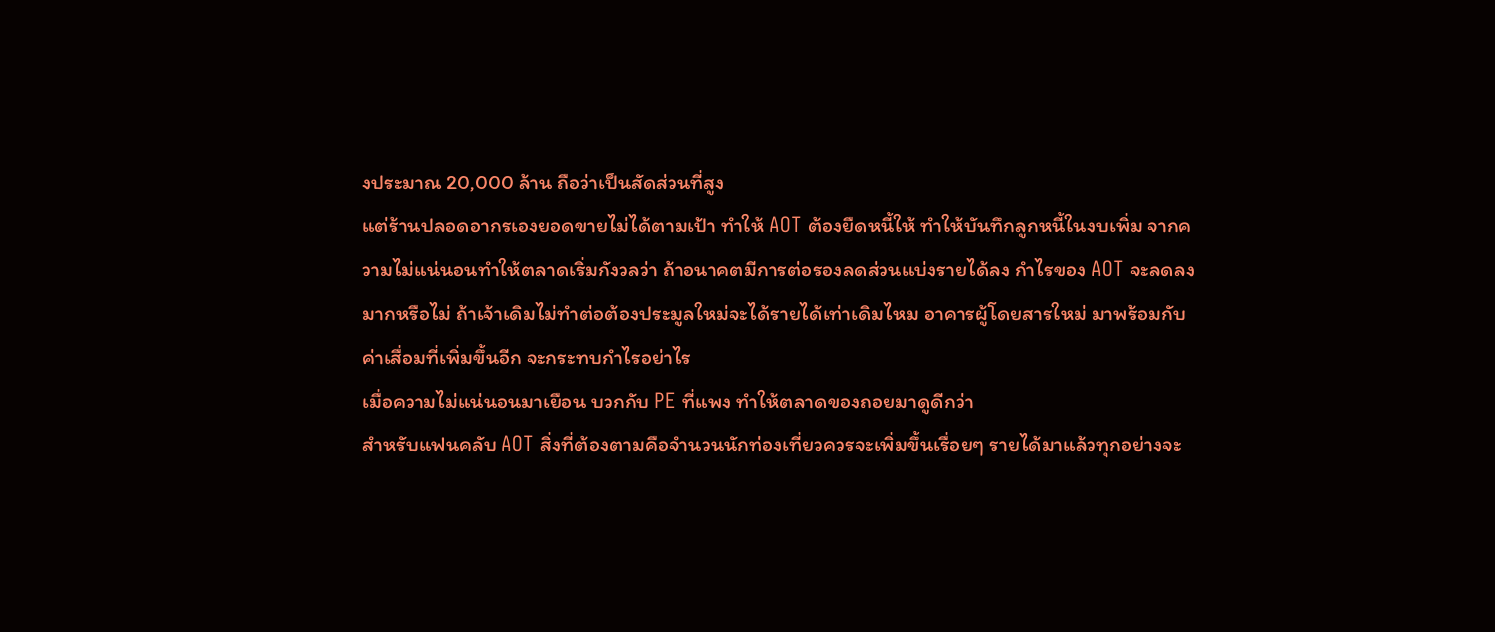งประมาณ 20,000 ล้าน ถือว่าเป็นสัดส่วนที่สูง
แต่ร้านปลอดอากรเองยอดขายไม่ได้ตามเป้า ทำให้ AOT ต้องยืดหนี้ให้ ทำให้บันทึกลูกหนี้ในงบเพิ่ม จากความไม่แน่นอนทำให้ตลาดเริ่มกังวลว่า ถ้าอนาคตมีการต่อรองลดส่วนแบ่งรายได้ลง กำไรของ AOT จะลดลงมากหรือไม่ ถ้าเจ้าเดิมไม่ทำต่อต้องประมูลใหม่จะได้รายได้เท่าเดิมไหม อาคารผู้โดยสารใหม่ มาพร้อมกับค่าเสื่อมที่เพิ่มขึ้นอีก จะกระทบกำไรอย่าไร
เมื่อความไม่แน่นอนมาเยือน บวกกับ PE ที่แพง ทำให้ตลาดของถอยมาดูดีกว่า
สำหรับแฟนคลับ AOT สิ่งที่ต้องตามคือจำนวนนักท่องเที่ยวควรจะเพิ่มขึ้นเรื่อยๆ รายได้มาแล้วทุกอย่างจะ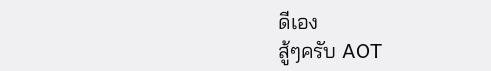ดีเอง
สู้ๆครับ AOT